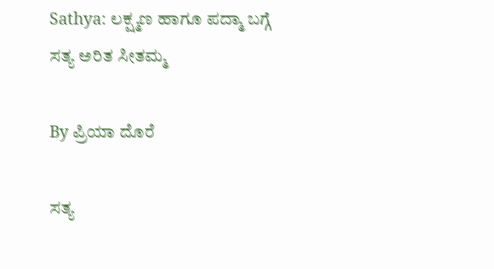Sathya: ಲಕ್ಷ್ಮಣ ಹಾಗೂ ಪದ್ಮಾ ಬಗ್ಗೆ ಸತ್ಯ ಅರಿತ ಸೀತಮ್ಮ

By ಪ್ರಿಯಾ ದೊರೆ

ಸತ್ಯ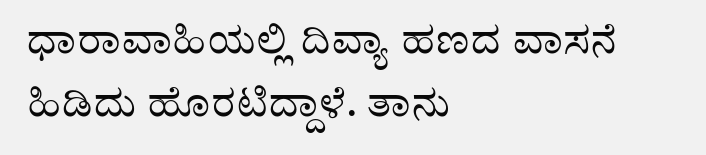ಧಾರಾವಾಹಿಯಲ್ಲಿ ದಿವ್ಯಾ ಹಣದ ವಾಸನೆ ಹಿಡಿದು ಹೊರಟಿದ್ದಾಳೆ. ತಾನು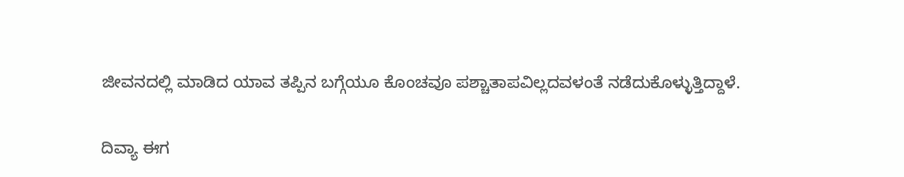ಜೀವನದಲ್ಲಿ ಮಾಡಿದ ಯಾವ ತಪ್ಪಿನ ಬಗ್ಗೆಯೂ ಕೊಂಚವೂ ಪಶ್ಚಾತಾಪವಿಲ್ಲದವಳಂತೆ ನಡೆದುಕೊಳ್ಳುತ್ತಿದ್ದಾಳೆ.

ದಿವ್ಯಾ ಈಗ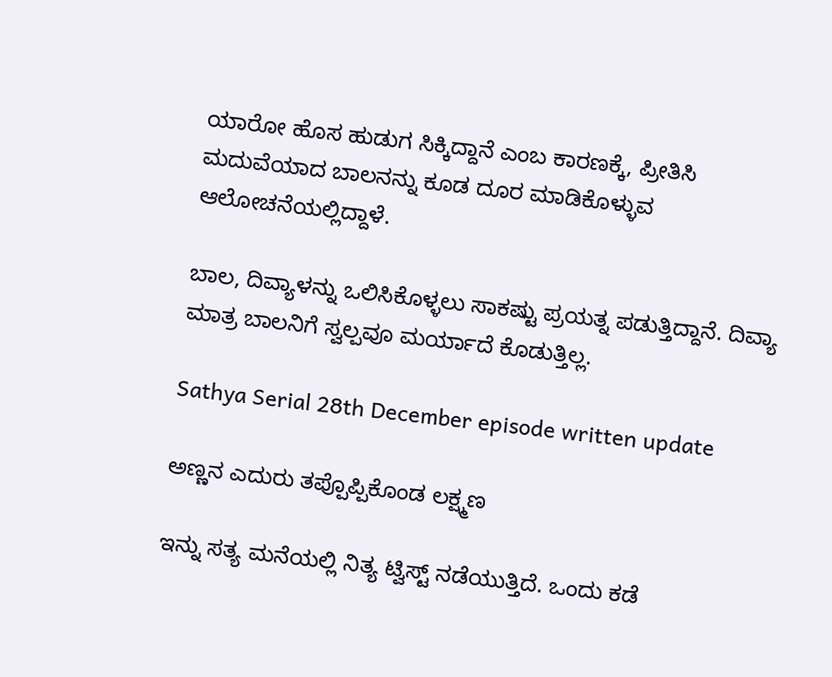ಯಾರೋ ಹೊಸ ಹುಡುಗ ಸಿಕ್ಕಿದ್ದಾನೆ ಎಂಬ ಕಾರಣಕ್ಕೆ, ಪ್ರೀತಿಸಿ ಮದುವೆಯಾದ ಬಾಲನನ್ನು ಕೂಡ ದೂರ ಮಾಡಿಕೊಳ್ಳುವ ಆಲೋಚನೆಯಲ್ಲಿದ್ದಾಳೆ.

ಬಾಲ, ದಿವ್ಯಾಳನ್ನು ಒಲಿಸಿಕೊಳ್ಳಲು ಸಾಕಷ್ಟು ಪ್ರಯತ್ನ ಪಡುತ್ತಿದ್ದಾನೆ. ದಿವ್ಯಾ ಮಾತ್ರ ಬಾಲನಿಗೆ ಸ್ವಲ್ಪವೂ ಮರ್ಯಾದೆ ಕೊಡುತ್ತಿಲ್ಲ.

Sathya Serial 28th December episode written update

ಅಣ್ಣನ ಎದುರು ತಪ್ಪೊಪ್ಪಿಕೊಂಡ ಲಕ್ಷ್ಮಣ

ಇನ್ನು ಸತ್ಯ ಮನೆಯಲ್ಲಿ ನಿತ್ಯ ಟ್ವಿಸ್ಟ್ ನಡೆಯುತ್ತಿದೆ. ಒಂದು ಕಡೆ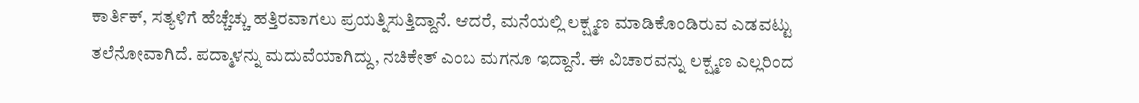ಕಾರ್ತಿಕ್, ಸತ್ಯಳಿಗೆ ಹೆಚ್ಚೆಚ್ಚು ಹತ್ತಿರವಾಗಲು ಪ್ರಯತ್ನಿಸುತ್ತಿದ್ದಾನೆ. ಆದರೆ, ಮನೆಯಲ್ಲಿ ಲಕ್ಷ್ಮಣ ಮಾಡಿಕೊಂಡಿರುವ ಎಡವಟ್ಟು ತಲೆನೋವಾಗಿದೆ. ಪದ್ಮಾಳನ್ನು ಮದುವೆಯಾಗಿದ್ದು, ನಚಿಕೇತ್ ಎಂಬ ಮಗನೂ ಇದ್ದಾನೆ. ಈ ವಿಚಾರವನ್ನು ಲಕ್ಷ್ಮಣ ಎಲ್ಲರಿಂದ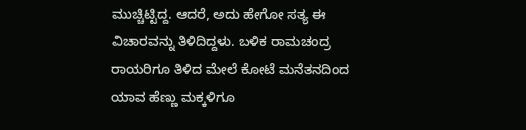ಮುಚ್ಚಿಟ್ಟಿದ್ದ. ಆದರೆ, ಅದು ಹೇಗೋ ಸತ್ಯ ಈ ವಿಚಾರವನ್ನು ತಿಳಿದಿದ್ದಳು. ಬಳಿಕ ರಾಮಚಂದ್ರ ರಾಯರಿಗೂ ತಿಳಿದ ಮೇಲೆ ಕೋಟೆ ಮನೆತನದಿಂದ ಯಾವ ಹೆಣ್ಣು ಮಕ್ಕಳಿಗೂ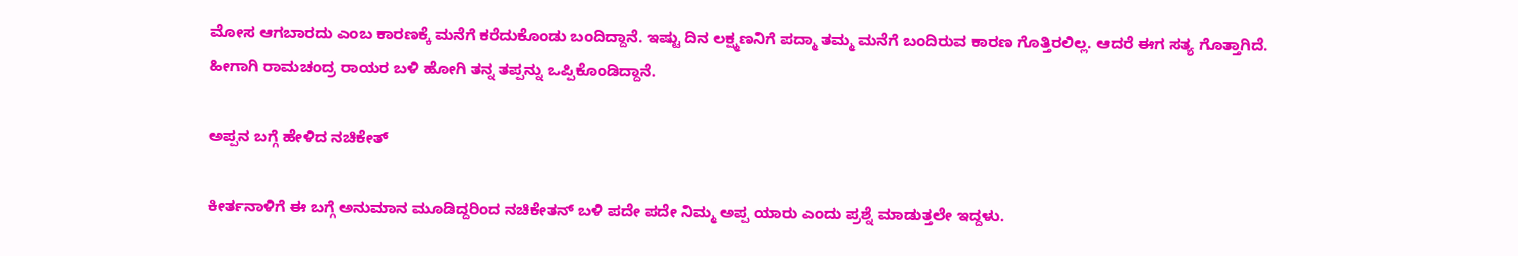ಮೋಸ ಆಗಬಾರದು ಎಂಬ ಕಾರಣಕ್ಕೆ ಮನೆಗೆ ಕರೆದುಕೊಂಡು ಬಂದಿದ್ದಾನೆ. ಇಷ್ಟು ದಿನ ಲಕ್ಷ್ಮಣನಿಗೆ ಪದ್ಮಾ ತಮ್ಮ ಮನೆಗೆ ಬಂದಿರುವ ಕಾರಣ ಗೊತ್ತಿರಲಿಲ್ಲ. ಆದರೆ ಈಗ ಸತ್ಯ ಗೊತ್ತಾಗಿದೆ. ಹೀಗಾಗಿ ರಾಮಚಂದ್ರ ರಾಯರ ಬಳಿ ಹೋಗಿ ತನ್ನ ತಪ್ಪನ್ನು ಒಪ್ಪಿಕೊಂಡಿದ್ದಾನೆ.

ಅಪ್ಪನ ಬಗ್ಗೆ ಹೇಳಿದ ನಚಿಕೇತ್

ಕೀರ್ತನಾಳಿಗೆ ಈ ಬಗ್ಗೆ ಅನುಮಾನ ಮೂಡಿದ್ದರಿಂದ ನಚಿಕೇತನ್ ಬಳಿ ಪದೇ ಪದೇ ನಿಮ್ಮ ಅಪ್ಪ ಯಾರು ಎಂದು ಪ್ರಶ್ನೆ ಮಾಡುತ್ತಲೇ ಇದ್ದಳು.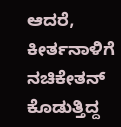ಆದರೆ, ಕೀರ್ತನಾಳಿಗೆ ನಚಿಕೇತನ್ ಕೊಡುತ್ತಿದ್ದ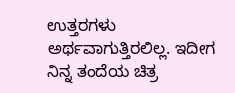ಉತ್ತರಗಳು ಅರ್ಥವಾಗುತ್ತಿರಲಿಲ್ಲ. ಇದೀಗ ನಿನ್ನ ತಂದೆಯ ಚಿತ್ರ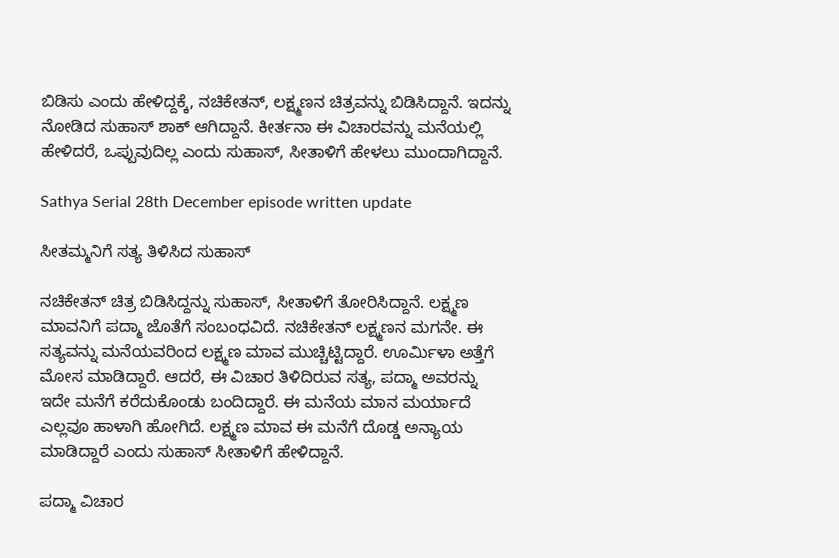ಬಿಡಿಸು ಎಂದು ಹೇಳಿದ್ದಕ್ಕೆ, ನಚಿಕೇತನ್, ಲಕ್ಷ್ಮಣನ ಚಿತ್ರವನ್ನು ಬಿಡಿಸಿದ್ದಾನೆ. ಇದನ್ನು ನೋಡಿದ ಸುಹಾಸ್ ಶಾಕ್ ಆಗಿದ್ದಾನೆ. ಕೀರ್ತನಾ ಈ ವಿಚಾರವನ್ನು ಮನೆಯಲ್ಲಿ ಹೇಳಿದರೆ, ಒಪ್ಪುವುದಿಲ್ಲ ಎಂದು ಸುಹಾಸ್, ಸೀತಾಳಿಗೆ ಹೇಳಲು ಮುಂದಾಗಿದ್ದಾನೆ.

Sathya Serial 28th December episode written update

ಸೀತಮ್ಮನಿಗೆ ಸತ್ಯ ತಿಳಿಸಿದ ಸುಹಾಸ್

ನಚಿಕೇತನ್ ಚಿತ್ರ ಬಿಡಿಸಿದ್ದನ್ನು ಸುಹಾಸ್, ಸೀತಾಳಿಗೆ ತೋರಿಸಿದ್ದಾನೆ. ಲಕ್ಷ್ಮಣ ಮಾವನಿಗೆ ಪದ್ಮಾ ಜೊತೆಗೆ ಸಂಬಂಧವಿದೆ. ನಚಿಕೇತನ್ ಲಕ್ಷ್ಮಣನ ಮಗನೇ. ಈ ಸತ್ಯವನ್ನು ಮನೆಯವರಿಂದ ಲಕ್ಷ್ಮಣ ಮಾವ ಮುಚ್ಚಿಟ್ಟಿದ್ದಾರೆ. ಊರ್ಮಿಳಾ ಅತ್ತೆಗೆ ಮೋಸ ಮಾಡಿದ್ದಾರೆ. ಆದರೆ, ಈ ವಿಚಾರ ತಿಳಿದಿರುವ ಸತ್ಯ, ಪದ್ಮಾ ಅವರನ್ನು ಇದೇ ಮನೆಗೆ ಕರೆದುಕೊಂಡು ಬಂದಿದ್ದಾರೆ. ಈ ಮನೆಯ ಮಾನ ಮರ್ಯಾದೆ ಎಲ್ಲವೂ ಹಾಳಾಗಿ ಹೋಗಿದೆ. ಲಕ್ಷ್ಮಣ ಮಾವ ಈ ಮನೆಗೆ ದೊಡ್ಡ ಅನ್ಯಾಯ ಮಾಡಿದ್ದಾರೆ ಎಂದು ಸುಹಾಸ್ ಸೀತಾಳಿಗೆ ಹೇಳಿದ್ದಾನೆ.

ಪದ್ಮಾ ವಿಚಾರ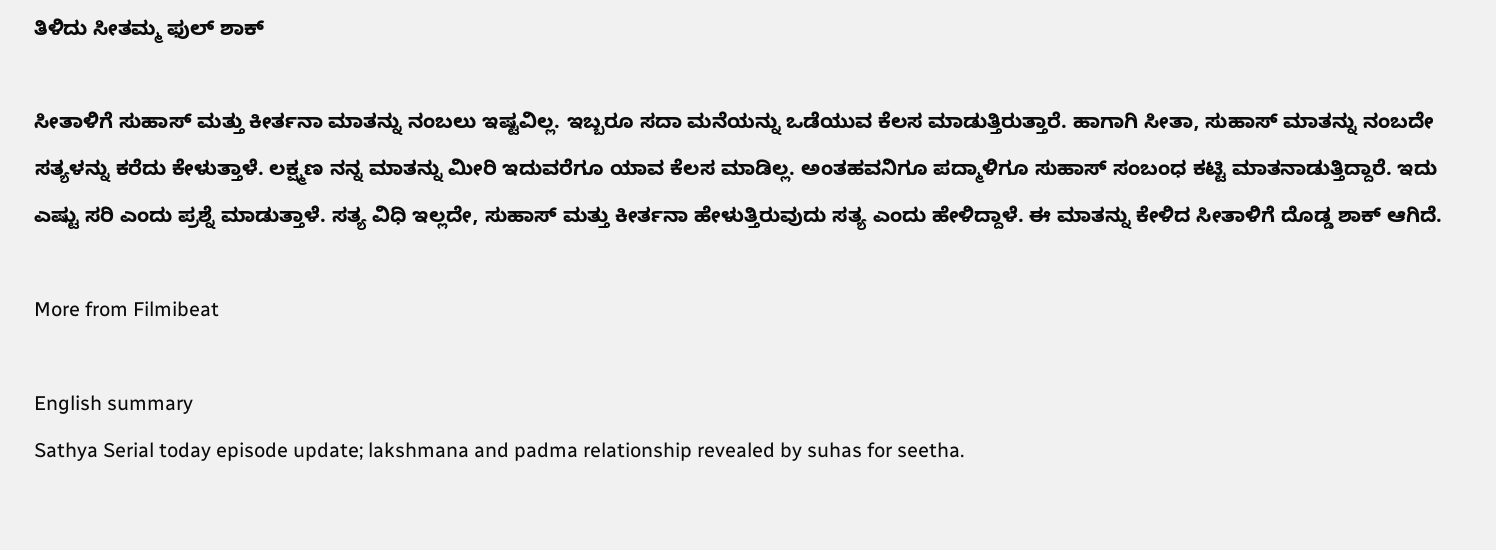ತಿಳಿದು ಸೀತಮ್ಮ ಫುಲ್ ಶಾಕ್

ಸೀತಾಳಿಗೆ ಸುಹಾಸ್ ಮತ್ತು ಕೀರ್ತನಾ ಮಾತನ್ನು ನಂಬಲು ಇಷ್ಟವಿಲ್ಲ. ಇಬ್ಬರೂ ಸದಾ ಮನೆಯನ್ನು ಒಡೆಯುವ ಕೆಲಸ ಮಾಡುತ್ತಿರುತ್ತಾರೆ. ಹಾಗಾಗಿ ಸೀತಾ, ಸುಹಾಸ್ ಮಾತನ್ನು ನಂಬದೇ ಸತ್ಯಳನ್ನು ಕರೆದು ಕೇಳುತ್ತಾಳೆ. ಲಕ್ಷ್ಮಣ ನನ್ನ ಮಾತನ್ನು ಮೀರಿ ಇದುವರೆಗೂ ಯಾವ ಕೆಲಸ ಮಾಡಿಲ್ಲ. ಅಂತಹವನಿಗೂ ಪದ್ಮಾಳಿಗೂ ಸುಹಾಸ್ ಸಂಬಂಧ ಕಟ್ಟಿ ಮಾತನಾಡುತ್ತಿದ್ದಾರೆ. ಇದು ಎಷ್ಟು ಸರಿ ಎಂದು ಪ್ರಶ್ನೆ ಮಾಡುತ್ತಾಳೆ. ಸತ್ಯ ವಿಧಿ ಇಲ್ಲದೇ, ಸುಹಾಸ್ ಮತ್ತು ಕೀರ್ತನಾ ಹೇಳುತ್ತಿರುವುದು ಸತ್ಯ ಎಂದು ಹೇಳಿದ್ದಾಳೆ. ಈ ಮಾತನ್ನು ಕೇಳಿದ ಸೀತಾಳಿಗೆ ದೊಡ್ಡ ಶಾಕ್ ಆಗಿದೆ.

More from Filmibeat

English summary
Sathya Serial today episode update; lakshmana and padma relationship revealed by suhas for seetha.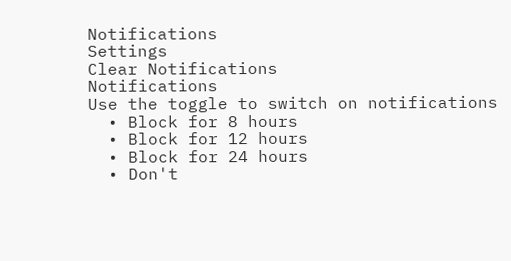Notifications
Settings
Clear Notifications
Notifications
Use the toggle to switch on notifications
  • Block for 8 hours
  • Block for 12 hours
  • Block for 24 hours
  • Don't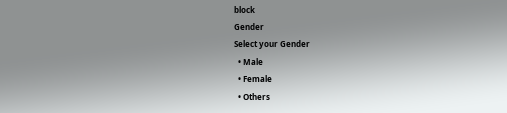block
Gender
Select your Gender
  • Male
  • Female
  • Others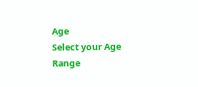Age
Select your Age Range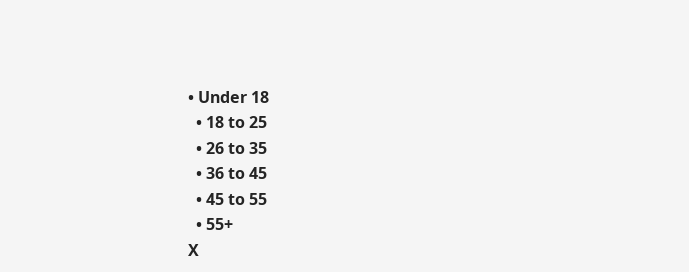• Under 18
  • 18 to 25
  • 26 to 35
  • 36 to 45
  • 45 to 55
  • 55+
X